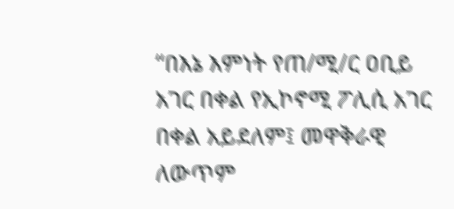“በእኔ እምነት የጠ/ሚ/ር ዐቢይ አገር በቀል የኢኮኖሚ ፖሊሲ አገር በቀል አይደለም፤ መዋቅራዊ ለውጥም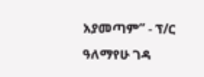አያመጣም” - ፕ/ር ዓለማየሁ ገዳ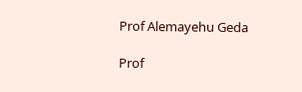Prof Alemayehu Geda

Prof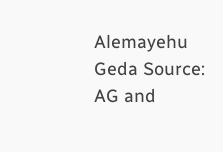Alemayehu Geda Source: AG and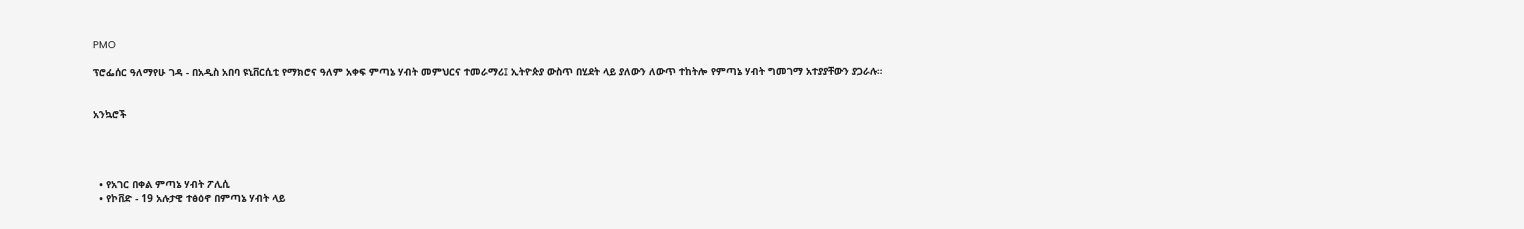PMO

ፕሮፌሰር ዓለማየሁ ገዳ - በአዲስ አበባ ዩኒቨርሲቲ የማክሮና ዓለም አቀፍ ምጣኔ ሃብት መምህርና ተመራማሪ፤ ኢትዮጵያ ውስጥ በሂደት ላይ ያለውን ለውጥ ተከትሎ የምጣኔ ሃብት ግመገማ አተያያቸውን ያጋራሉ።


አንኳሮች




  • የአገር በቀል ምጣኔ ሃብት ፖሊሲ
  • የኮቨድ - 19 አሉታዊ ተፅዕኖ በምጣኔ ሃብት ላይ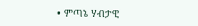• ምጣኔ ሃብታዊ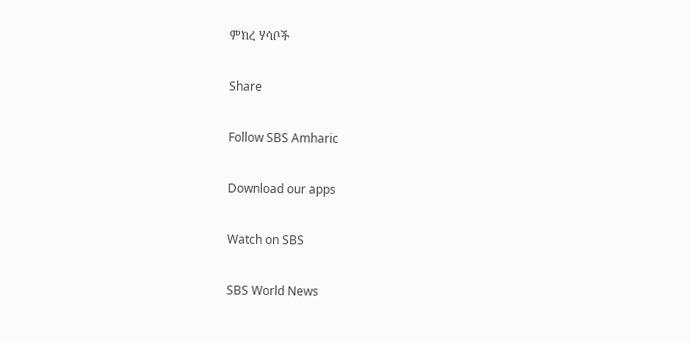ምክረ ሃሳቦች

Share

Follow SBS Amharic

Download our apps

Watch on SBS

SBS World News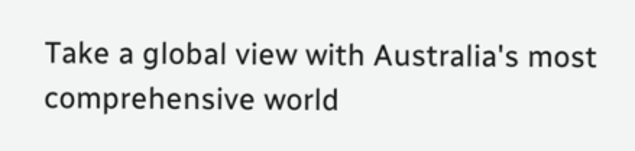Take a global view with Australia's most comprehensive world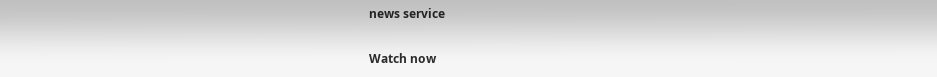news service

Watch now